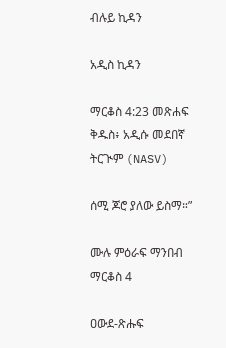ብሉይ ኪዳን

አዲስ ኪዳን

ማርቆስ 4:23 መጽሐፍ ቅዱስ፥ አዲሱ መደበኛ ትርጒም (NASV)

ሰሚ ጆሮ ያለው ይስማ።”

ሙሉ ምዕራፍ ማንበብ ማርቆስ 4

ዐውደ-ጽሑፍ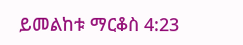ይመልከቱ ማርቆስ 4:23